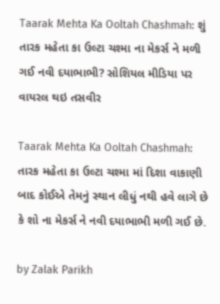Taarak Mehta Ka Ooltah Chashmah: શું તારક મહેતા કા ઉલ્ટા ચશ્મા ના મેકર્સ ને મળી ગઈ નવી દયાભાભી? સોશિયલ મીડિયા પર વાયરલ થઇ તસવીર

Taarak Mehta Ka Ooltah Chashmah: તારક મહેતા કા ઉલ્ટા ચશ્મા માં દિશા વાકાણી બાદ કોઈએ તેમનું સ્થાન લીધું નથી હવે લાગે છે કે શો ના મેકર્સ ને નવી દયાભાભી મળી ગઈ છે.

by Zalak Parikh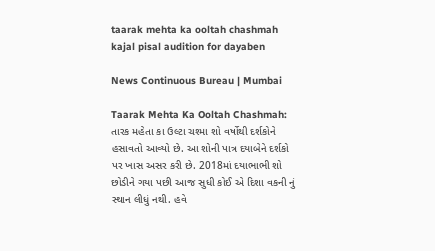taarak mehta ka ooltah chashmah kajal pisal audition for dayaben

News Continuous Bureau | Mumbai

Taarak Mehta Ka Ooltah Chashmah: તારક મહેતા કા ઉલ્ટા ચશ્મા શો વર્ષોથી દર્શકોને હસાવતો આવ્યો છે. આ શોની પાત્ર દયાબેને દર્શકો પર ખાસ અસર કરી છે. 2018માં દયાભાભી શો છોડીને ગયા પછી આજ સુધી કોઈ એ દિશા વકની નું સ્થાન લીધું નથી. હવે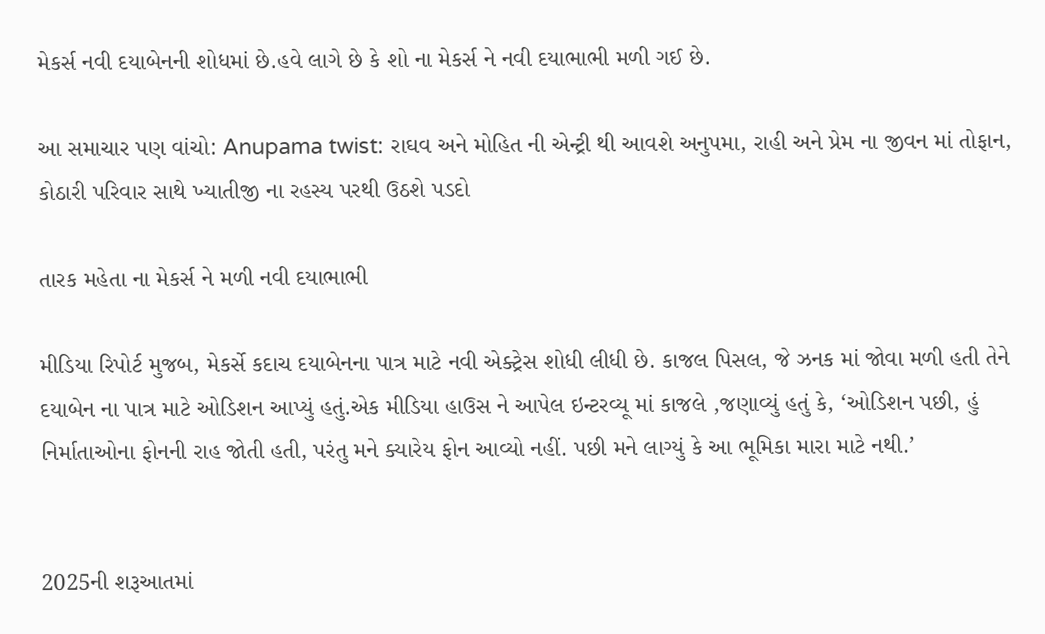મેકર્સ નવી દયાબેનની શોધમાં છે.હવે લાગે છે કે શો ના મેકર્સ ને નવી દયાભાભી મળી ગઈ છે.

આ સમાચાર પણ વાંચો: Anupama twist: રાઘવ અને મોહિત ની એન્ટ્રી થી આવશે અનુપમા, રાહી અને પ્રેમ ના જીવન માં તોફાન, કોઠારી પરિવાર સાથે ખ્યાતીજી ના રહસ્ય પરથી ઉઠશે પડદો

તારક મહેતા ના મેકર્સ ને મળી નવી દયાભાભી

મીડિયા રિપોર્ટ મુજબ, મેકર્સે કદાચ દયાબેનના પાત્ર માટે નવી એક્ટ્રેસ શોધી લીધી છે. કાજલ પિસલ, જે ઝનક માં જોવા મળી હતી તેને દયાબેન ના પાત્ર માટે ઓડિશન આપ્યું હતું.એક મીડિયા હાઉસ ને આપેલ ઇન્ટરવ્યૂ માં કાજલે ,જણાવ્યું હતું કે, ‘ઓડિશન પછી, હું નિર્માતાઓના ફોનની રાહ જોતી હતી, પરંતુ મને ક્યારેય ફોન આવ્યો નહીં. પછી મને લાગ્યું કે આ ભૂમિકા મારા માટે નથી.’


2025ની શરૂઆતમાં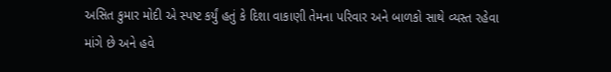અસિત કુમાર મોદી એ સ્પષ્ટ કર્યું હતું કે દિશા વાકાણી તેમના પરિવાર અને બાળકો સાથે વ્યસ્ત રહેવા માંગે છે અને હવે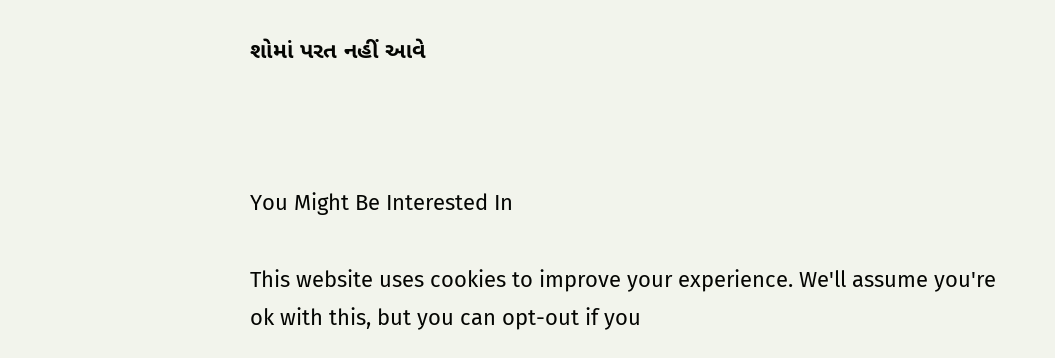શોમાં પરત નહીં આવે



You Might Be Interested In

This website uses cookies to improve your experience. We'll assume you're ok with this, but you can opt-out if you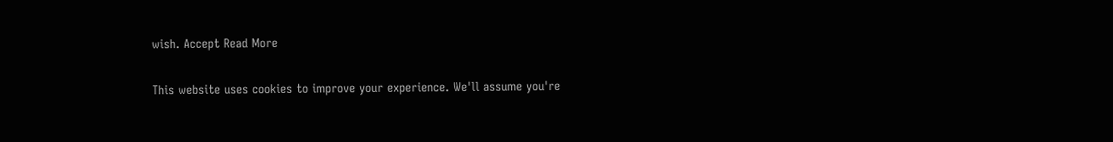wish. Accept Read More

This website uses cookies to improve your experience. We'll assume you're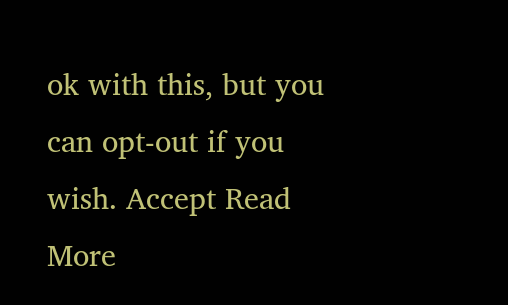ok with this, but you can opt-out if you wish. Accept Read More